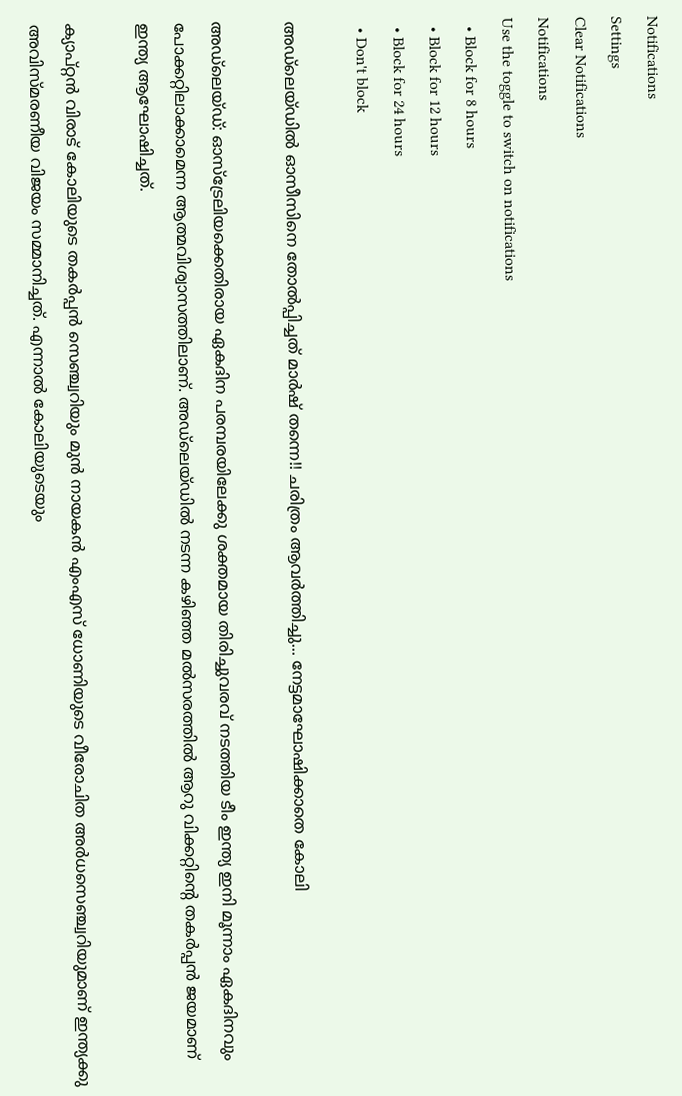Notifications
Settings
Clear Notifications
Notifications
Use the toggle to switch on notifications
  • Block for 8 hours
  • Block for 12 hours
  • Block for 24 hours
  • Don't block

അഡ്‌ലെയ്ഡില്‍ ഓസീസിനെ തോല്‍പ്പിച്ചത് മാര്‍ഷ് തന്നെ!! ചരിത്രം ആവര്‍ത്തിച്ചു... നേട്ടമാഘോഷിക്കാതെ കോലി

അഡ്‌ലെയ്ഡ്: ഓസ്‌ട്രേലിയക്കെതിരായ ഏകദിന പരമ്പരയിലേക്കു ശക്തമായ തിരിച്ചുവരവ് നടത്തിയ ടീം ഇന്ത്യ ഇനി മൂന്നാം ഏകദിനവും പോക്കറ്റിലാക്കാമെന്ന ആത്മവിശ്വാസത്തിലാണ്. അഡ്‌ലെയ്ഡില്‍ നടന്ന കഴിഞ്ഞ മല്‍സരത്തില്‍ ആറു വിക്കറ്റിന്റെ തകര്‍പ്പന്‍ ജയമാണ് ഇന്ത്യ ആഘോഷിച്ചത്.

ക്യാപ്റ്റന്‍ വിരാട് കോലിയുടെ തകര്‍പ്പന്‍ സെഞ്ച്വറിയും മുന്‍ നായകന്‍ എംഎസ് ധോണിയുടെ വീരോചിത അര്‍ധസെഞ്ച്വറിയുമാണ് ഇന്ത്യക്കു അവിസ്മരണീയ വിജയം സമ്മാനിച്ചത്. എന്നാല്‍ കോലിയുടെയും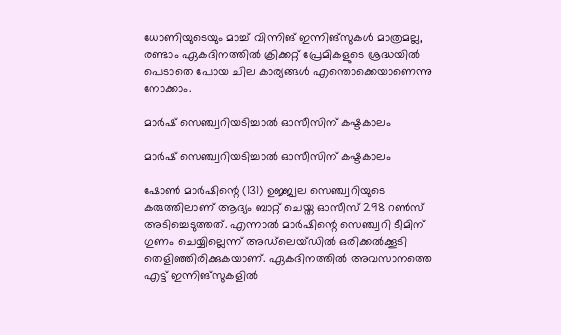ധോണിയുടെയും മാച്ച് വിന്നിങ് ഇന്നിങ്‌സുകള്‍ മാത്രമല്ല, രണ്ടാം ഏകദിനത്തില്‍ ക്രിക്കറ്റ് പ്രേമികളുടെ ശ്രദ്ധയില്‍ പെടാതെ പോയ ചില കാര്യങ്ങള്‍ എന്തൊക്കെയാണെന്നു നോക്കാം.

മാര്‍ഷ് സെഞ്ച്വറിയടിച്ചാല്‍ ഓസീസിന് കഷ്ടകാലം

മാര്‍ഷ് സെഞ്ച്വറിയടിച്ചാല്‍ ഓസീസിന് കഷ്ടകാലം

ഷോണ്‍ മാര്‍ഷിന്റെ (131) ഉജ്ജ്വല സെഞ്ച്വറിയുടെ കരുത്തിലാണ് ആദ്യം ബാറ്റ് ചെയ്ത ഓസീസ് 298 റണ്‍സ് അടിച്ചെടുത്തത്. എന്നാല്‍ മാര്‍ഷിന്റെ സെഞ്ച്വറി ടീമിന് ഗുണം ചെയ്യില്ലെന്ന് അഡ്‌ലെയ്ഡില്‍ ഒരിക്കല്‍ക്കൂടി തെളിഞ്ഞിരിക്കുകയാണ്. ഏകദിനത്തില്‍ അവസാനത്തെ എട്ട് ഇന്നിങ്‌സുകളില്‍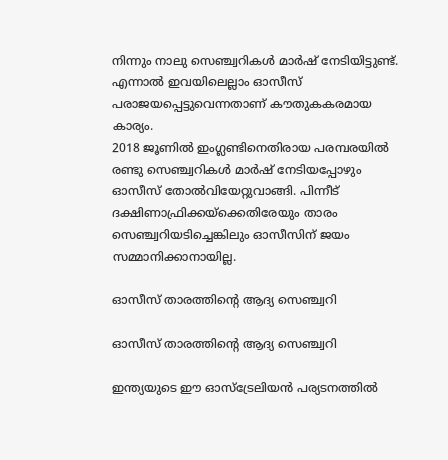നിന്നും നാലു സെഞ്ച്വറികള്‍ മാര്‍ഷ് നേടിയിട്ടുണ്ട്. എന്നാല്‍ ഇവയിലെല്ലാം ഓസീസ് പരാജയപ്പെട്ടുവെന്നതാണ് കൗതുകകരമായ കാര്യം.
2018 ജൂണില്‍ ഇംഗ്ലണ്ടിനെതിരായ പരമ്പരയില്‍ രണ്ടു സെഞ്ച്വറികള്‍ മാര്‍ഷ് നേടിയപ്പോഴും ഓസീസ് തോല്‍വിയേറ്റുവാങ്ങി. പിന്നീട് ദക്ഷിണാഫ്രിക്കയ്‌ക്കെതിരേയും താരം സെഞ്ച്വറിയടിച്ചെങ്കിലും ഓസീസിന് ജയം സമ്മാനിക്കാനായില്ല.

ഓസീസ് താരത്തിന്റെ ആദ്യ സെഞ്ച്വറി

ഓസീസ് താരത്തിന്റെ ആദ്യ സെഞ്ച്വറി

ഇന്ത്യയുടെ ഈ ഓസ്‌ട്രേലിയന്‍ പര്യടനത്തില്‍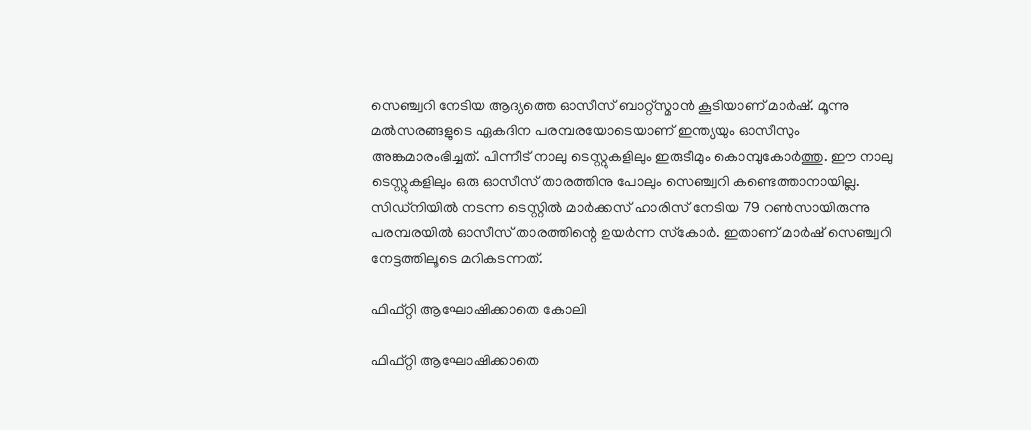സെഞ്ച്വറി നേടിയ ആദ്യത്തെ ഓസീസ് ബാറ്റ്‌സ്മാന്‍ കൂടിയാണ് മാര്‍ഷ്. മൂന്നു മല്‍സരങ്ങളുടെ ഏകദിന പരമ്പരയോടെയാണ് ഇന്ത്യയും ഓസീസും അങ്കമാരംഭിച്ചത്. പിന്നീട് നാലു ടെസ്റ്റുകളിലും ഇരുടീമും കൊമ്പുകോര്‍ത്തു. ഈ നാലു ടെസ്റ്റുകളിലും ഒരു ഓസീസ് താരത്തിനു പോലും സെഞ്ച്വറി കണ്ടെത്താനായില്ല.
സിഡ്‌നിയില്‍ നടന്ന ടെസ്റ്റില്‍ മാര്‍ക്കസ് ഹാരിസ് നേടിയ 79 റണ്‍സായിരുന്നു പരമ്പരയില്‍ ഓസീസ് താരത്തിന്റെ ഉയര്‍ന്ന സ്‌കോര്‍. ഇതാണ് മാര്‍ഷ് സെഞ്ച്വറി നേട്ടത്തിലൂടെ മറികടന്നത്.

ഫിഫ്റ്റി ആഘോഷിക്കാതെ കോലി

ഫിഫ്റ്റി ആഘോഷിക്കാതെ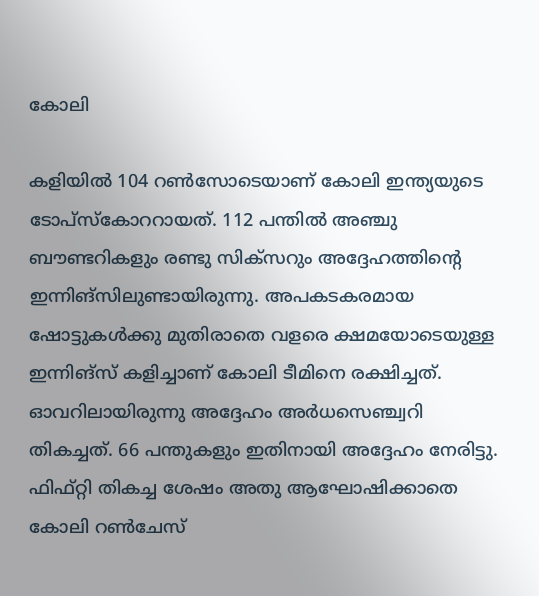കോലി

കളിയില്‍ 104 റണ്‍സോടെയാണ് കോലി ഇന്ത്യയുടെ ടോപ്‌സ്‌കോററായത്. 112 പന്തില്‍ അഞ്ചു ബൗണ്ടറികളും രണ്ടു സിക്‌സറും അദ്ദേഹത്തിന്റെ ഇന്നിങ്‌സിലുണ്ടായിരുന്നു. അപകടകരമായ ഷോട്ടുകള്‍ക്കു മുതിരാതെ വളരെ ക്ഷമയോടെയുള്ള ഇന്നിങ്‌സ് കളിച്ചാണ് കോലി ടീമിനെ രക്ഷിച്ചത്.
ഓവറിലായിരുന്നു അദ്ദേഹം അര്‍ധസെഞ്ച്വറി തികച്ചത്. 66 പന്തുകളും ഇതിനായി അദ്ദേഹം നേരിട്ടു. ഫിഫ്റ്റി തികച്ച ശേഷം അതു ആഘോഷിക്കാതെ കോലി റണ്‍ചേസ്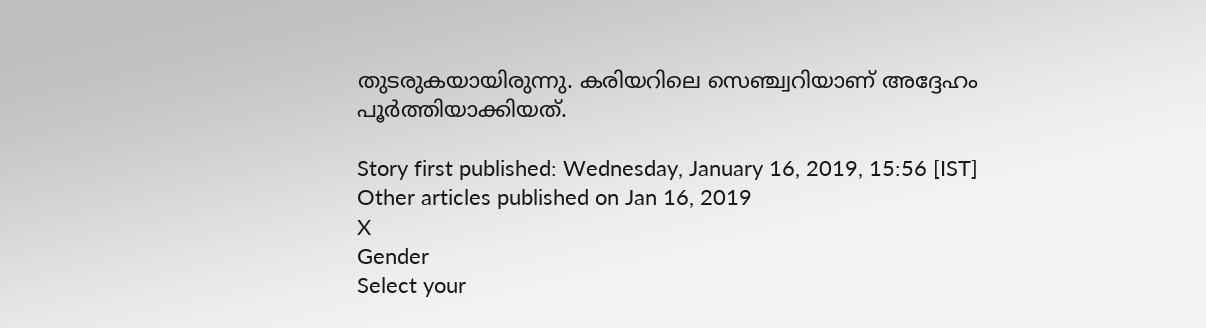തുടരുകയായിരുന്നു. കരിയറിലെ സെഞ്ച്വറിയാണ് അദ്ദേഹം പൂര്‍ത്തിയാക്കിയത്.

Story first published: Wednesday, January 16, 2019, 15:56 [IST]
Other articles published on Jan 16, 2019
X
Gender
Select your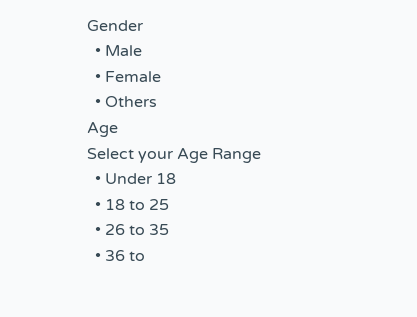Gender
  • Male
  • Female
  • Others
Age
Select your Age Range
  • Under 18
  • 18 to 25
  • 26 to 35
  • 36 to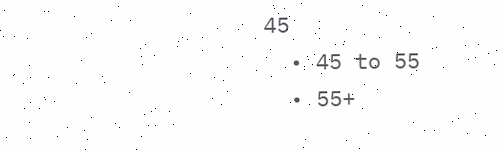45
  • 45 to 55
  • 55+